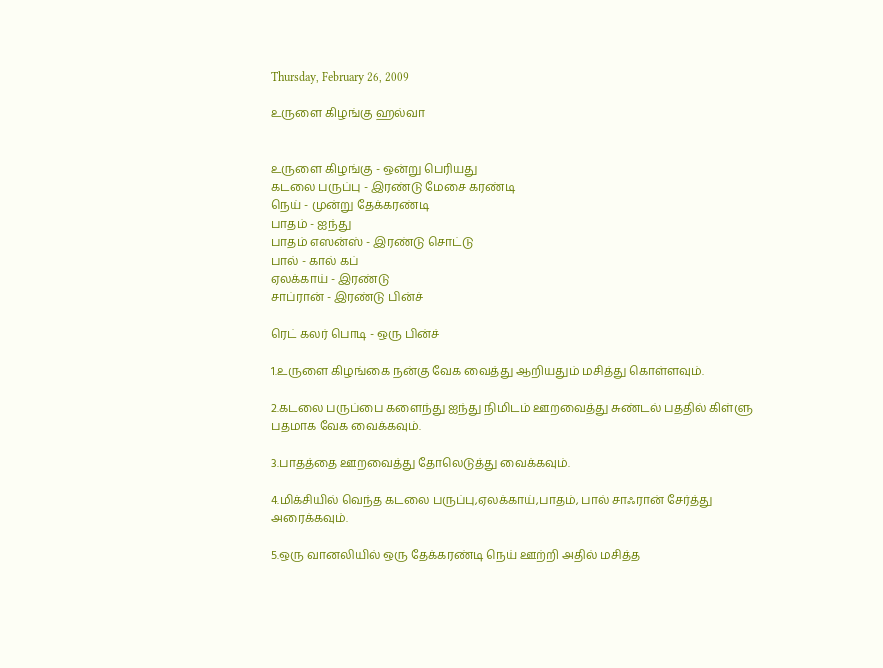Thursday, February 26, 2009

உருளை கிழங்கு ஹல்வா


உருளை கிழங்கு - ஒன்று பெரியது
கடலை பருப்பு - இரண்டு மேசை கரண்டி
நெய் - முன்று தேக்கரண்டி
பாதம் - ஐந்து
பாதம் எஸன்ஸ் - இரண்டு சொட்டு
பால் - கால் கப்
ஏலக்காய் - இரண்டு
சாப்ரான் - இரண்டு பின்ச்

ரெட் கலர் பொடி - ஒரு பின்ச்

1.உருளை கிழங்கை நன்கு வேக வைத்து ஆறியதும் மசித்து கொள்ளவும்.

2.கடலை பருப்பை களைந்து ஐந்து நிமிடம் ஊறவைத்து சுண்டல் பததில் கிள்ளு பதமாக வேக வைக்கவும்.

3.பாதத்தை ஊறவைத்து தோலெடுத்து வைக்கவும்.

4.மிக்சியில் வெந்த கடலை பருப்பு,ஏலக்காய்,பாதம், பால் சாஃரான் சேர்த்து அரைக்கவும்.

5.ஒரு வானலியில் ஒரு தேக்கரண்டி நெய் ஊற்றி அதில் மசித்த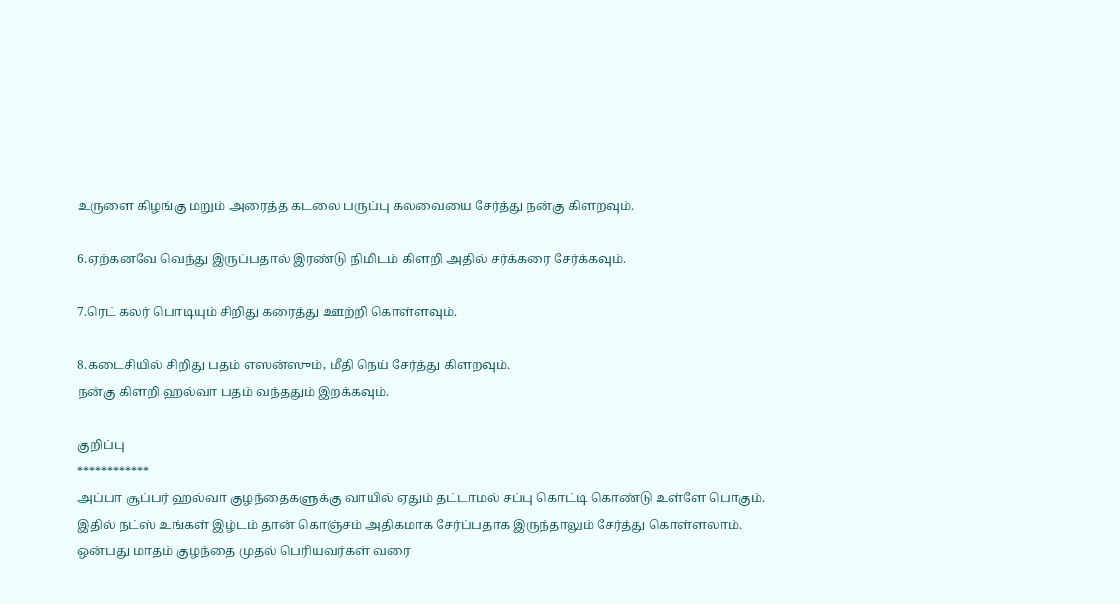உருளை கிழங்கு மறும் அரைத்த கடலை பருப்பு கலவையை சேர்த்து நன்கு கிளறவும்.

6.ஏற்கனவே வெந்து இருப்பதால் இரண்டு நிமிடம் கிளறி அதில் சர்க்கரை சேர்க்கவும்.

7.ரெட் கலர் பொடியும் சிறிது கரைத்து ஊற்றி கொள்ளவும்.

8.கடைசியில் சிறிது பதம் எஸன்ஸும், மீதி நெய் சேர்த்து கிளறவும்.
நன்கு கிளறி ஹல்வா பதம் வந்ததும் இறக்கவும்.

குறிப்பு
************
அப்பா சூப்பர் ஹல்வா குழந்தைகளுக்கு வாயில் ஏதும் தட்டாமல் சப்பு கொட்டி கொண்டு உள்ளே பொகும்.
இதில் நட்ஸ் உங்கள் இழ்டம் தான் கொஞ்சம் அதிகமாக சேர்ப்பதாக இருந்தாலும் சேர்த்து கொள்ளலாம்.
ஒன்பது மாதம் குழந்தை முதல் பெரியவர்கள் வரை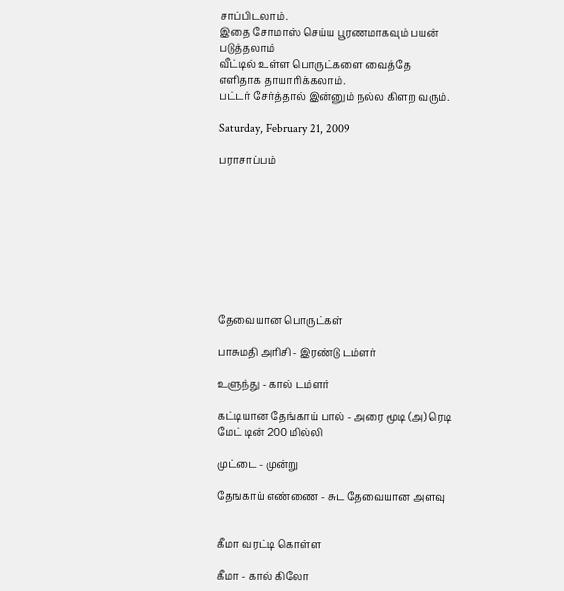சாப்பிடலாம்.
இதை சோமாஸ் செய்ய பூரணமாகவும் பயன் படுத்தலாம்
வீட்டில் உள்ள பொருட்களை வைத்தே எளிதாக தாயாரிக்கலாம்.
பட்டர் சேர்த்தால் இன்னும் நல்ல கிளற வரும்.

Saturday, February 21, 2009

பராசாப்பம்









தேவையான பொருட்கள்

பாசுமதி அரிசி - இரண்டு டம்ளர்

உளுந்து - கால் டம்ளர்

கட்டியான தேங்காய் பால் - அரை மூடி (அ) ரெடி மேட் டின் 200 மில்லி

முட்டை - முன்று

தேஙகாய் எண்ணை - சுட தேவையான அளவு


கீமா வரட்டி கொள்ள

கீமா - கால் கிலோ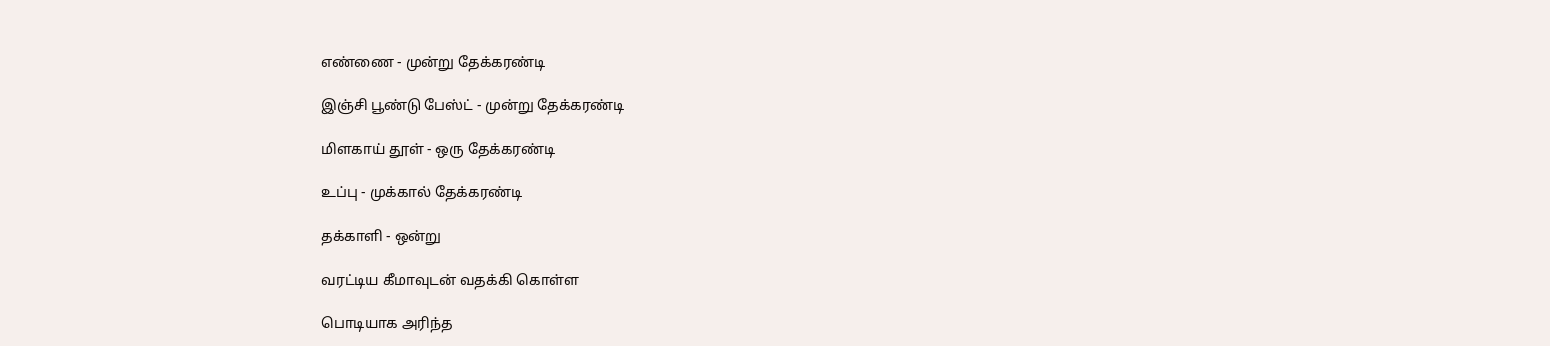எண்ணை - முன்று தேக்கரண்டி

இஞ்சி பூண்டு பேஸ்ட் - முன்று தேக்கரண்டி

மிளகாய் தூள் - ஒரு தேக்கரண்டி

உப்பு - முக்கால் தேக்கரண்டி

தக்காளி - ஒன்று

வரட்டிய கீமாவுடன் வதக்கி கொள்ள

பொடியாக அரிந்த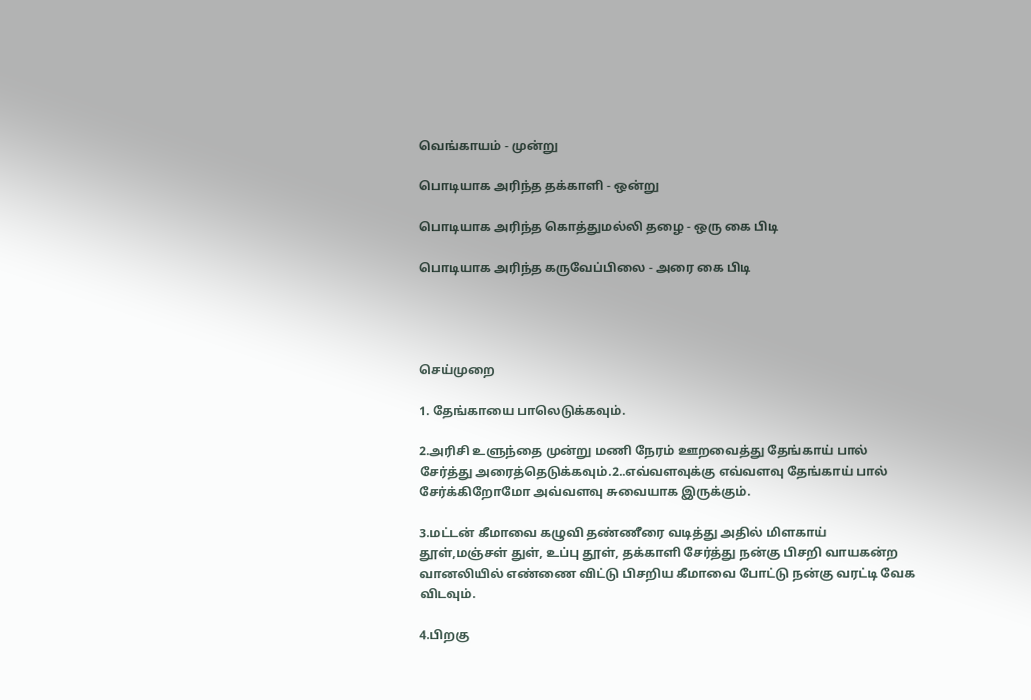வெங்காயம் - முன்று

பொடியாக அரிந்த தக்காளி - ஒன்று

பொடியாக அரிந்த கொத்துமல்லி தழை - ஒரு கை பிடி

பொடியாக அரிந்த கருவேப்பிலை - அரை கை பிடி




செய்முறை

1. தேங்காயை பாலெடுக்கவும்.

2.அரிசி உளுந்தை முன்று மணி நேரம் ஊறவைத்து தேங்காய் பால் சேர்த்து அரைத்தெடுக்கவும்.2..எவ்வளவுக்கு எவ்வளவு தேங்காய் பால் சேர்க்கிறோமோ அவ்வளவு சுவையாக இருக்கும்.

3.மட்டன் கீமாவை கழுவி தண்ணீரை வடித்து அதில் மிளகாய் தூள்,மஞ்சள் துள், உப்பு தூள், தக்காளி சேர்த்து நன்கு பிசறி வாயகன்ற வானலியில் எண்ணை விட்டு பிசறிய கீமாவை போட்டு நன்கு வரட்டி வேக விடவும்.

4.பிறகு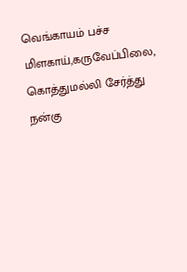வெங்காயம் பச்ச மிளகாய்,கருவேப்பிலை, கொத்துமல்லி சேர்த்து நன்கு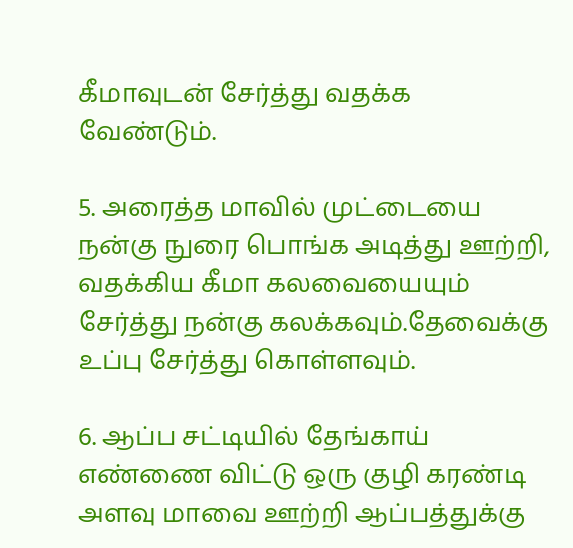கீமாவுடன் சேர்த்து வதக்க வேண்டும்.

5. அரைத்த மாவில் முட்டையை நன்கு நுரை பொங்க அடித்து ஊற்றி, வதக்கிய கீமா கலவையையும் சேர்த்து நன்கு கலக்கவும்.தேவைக்கு உப்பு சேர்த்து கொள்ளவும்.

6. ஆப்ப சட்டியில் தேங்காய் எண்ணை விட்டு ஒரு குழி கரண்டி அளவு மாவை ஊற்றி ஆப்பத்துக்கு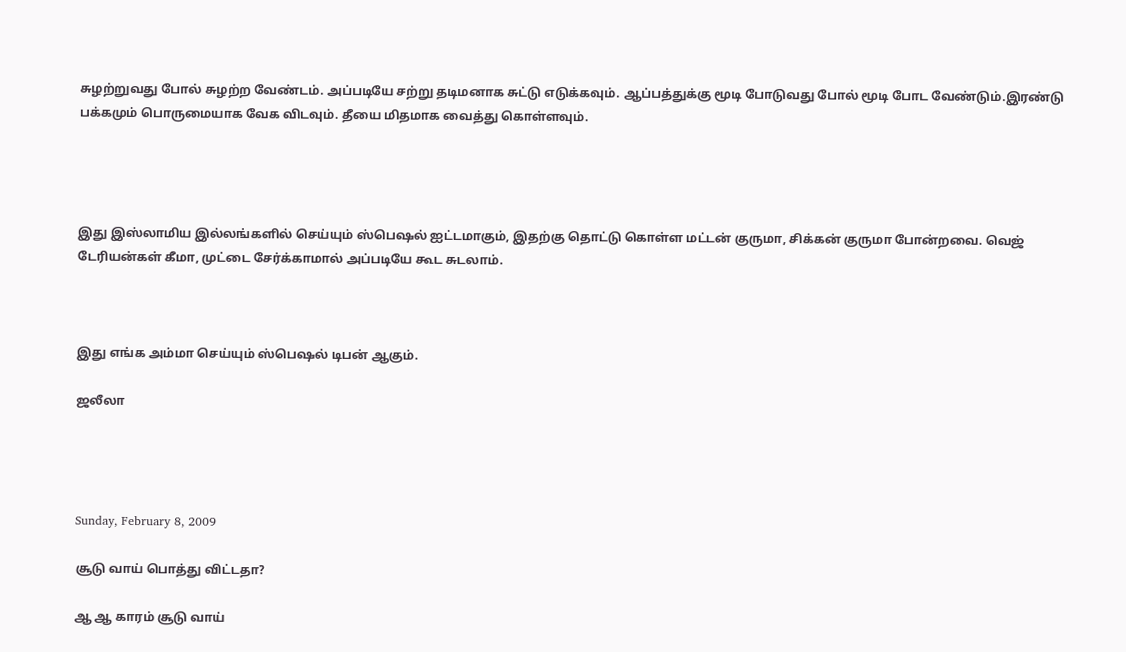சுழற்றுவது போல் சுழற்ற வேண்டம். அப்படியே சற்று தடிமனாக சுட்டு எடுக்கவும். ஆப்பத்துக்கு மூடி போடுவது போல் மூடி போட வேண்டும்.இரண்டு பக்கமும் பொருமையாக வேக விடவும். தீயை மிதமாக வைத்து கொள்ளவும்.




இது இஸ்லாமிய இல்லங்களில் செய்யும் ஸ்பெஷல் ஐட்டமாகும், இதற்கு தொட்டு கொள்ள மட்டன் குருமா, சிக்கன் குருமா போன்றவை. வெஜ் டேரியன்கள் கீமா, முட்டை சேர்க்காமால் அப்படியே கூட சுடலாம்.



இது எங்க அம்மா செய்யும் ஸ்பெஷல் டிபன் ஆகும்.

ஜலீலா




Sunday, February 8, 2009

சூடு வாய் பொத்து விட்டதா?

ஆ ஆ காரம் சூடு வாய்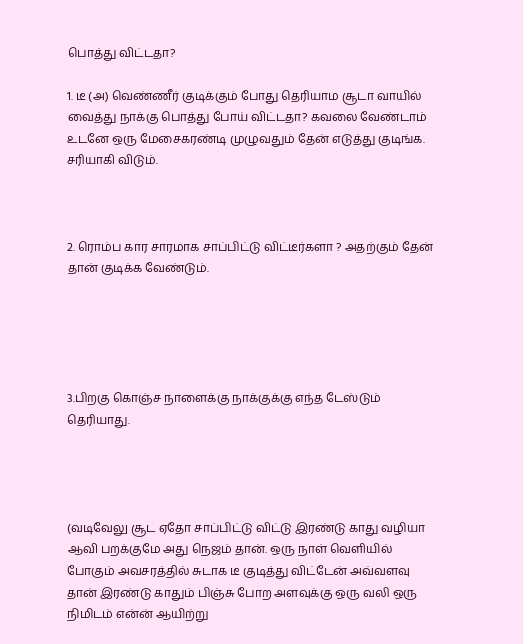பொத்து விட்டதா?

1. டீ (அ) வெண்ணீர் குடிக்கும் போது தெரியாம சூடா வாயில் வைத்து நாக்கு பொத்து போய் விட்டதா? கவலை வேண்டாம் உடனே ஒரு மேசைகரண்டி முழுவதும் தேன் எடுத்து குடிங்க. சரியாகி விடும்.



2. ரொம்ப கார சாரமாக சாப்பிட்டு விட்டீர்களா ? அதற்கும் தேன் தான் குடிக்க வேண்டும்.





3.பிறகு கொஞ்ச நாளைக்கு நாக்குக்கு எந்த டேஸ்டும் தெரியாது.




(வடிவேலு சூட ஏதோ சாப்பிட்டு விட்டு இரண்டு காது வழியா ஆவி பறக்குமே அது நெஜம் தான். ஒரு நாள் வெளியில் போகும் அவசரத்தில் சுடாக டீ குடித்து விட்டேன் அவ்வளவு தான் இரண்டு காதும் பிஞ்சு போற அளவுக்கு ஒரு வலி ஒரு நிமிடம் என்ன் ஆயிற்று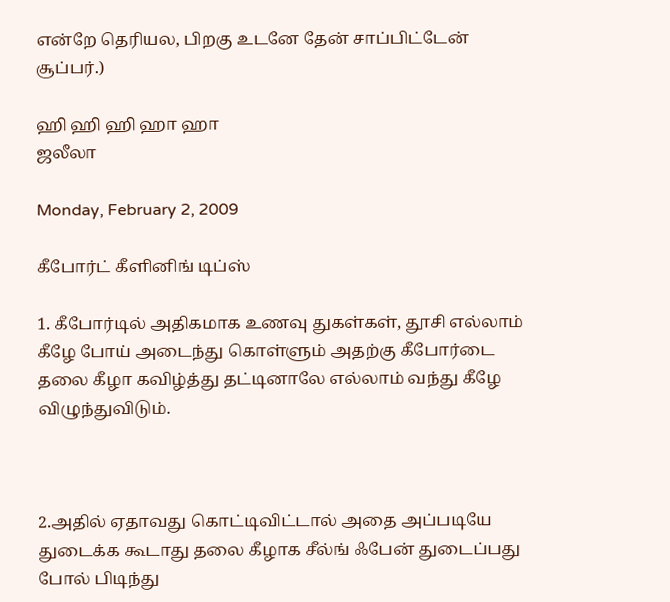என்றே தெரியல, பிறகு உடனே தேன் சாப்பிட்டேன் சூப்பர்.)

ஹி ஹி ஹி ஹா ஹா
ஜலீலா

Monday, February 2, 2009

கீபோர்ட் கீளினிங் டிப்ஸ்

1. கீபோர்டில் அதிகமாக உணவு துகள்கள், தூசி எல்லாம் கீழே போய் அடைந்து கொள்ளும் அதற்கு கீபோர்டை தலை கீழா கவிழ்த்து தட்டினாலே எல்லாம் வந்து கீழே விழுந்துவிடும்.



2.அதில் ஏதாவது கொட்டிவிட்டால் அதை அப்படியே துடைக்க கூடாது தலை கீழாக சீல்ங் ஃபேன் துடைப்பது போல் பிடிந்து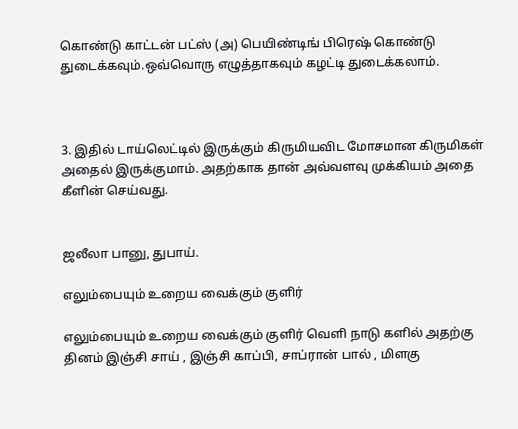கொண்டு காட்டன் பட்ஸ் (அ) பெயிண்டிங் பிரெஷ் கொண்டு துடைக்கவும்.ஒவ்வொரு எழுத்தாகவும் கழட்டி துடைக்கலாம்.



3. இதில் டாய்லெட்டில் இருக்கும் கிருமியவிட மோசமான கிருமிகள் அதைல் இருக்குமாம். அதற்காக தான் அவ்வளவு முக்கியம் அதை கீளின் செய்வது.


ஜலீலா பானு, துபாய்.

எலும்பையும் உறைய வைக்கும் குளிர்

எலும்பையும் உறைய வைக்கும் குளிர் வெளி நாடு களில் அதற்கு தினம் இஞ்சி சாய் , இஞ்சி காப்பி, சாப்ரான் பால் , மிளகு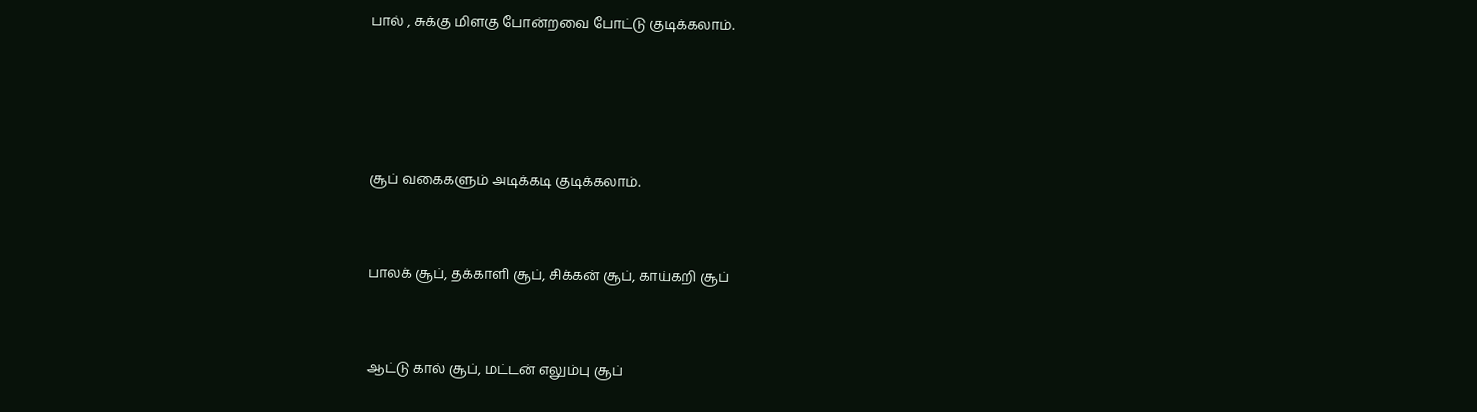பால் , சுக்கு மிளகு போன்றவை போட்டு குடிக்கலாம்.




சூப் வகைகளும் அடிக்கடி குடிக்கலாம்.


பாலக் சூப், தக்காளி சூப், சிக்கன் சூப், காய்கறி சூப்


ஆட்டு கால் சூப், மட்டன் எலும்பு சூப்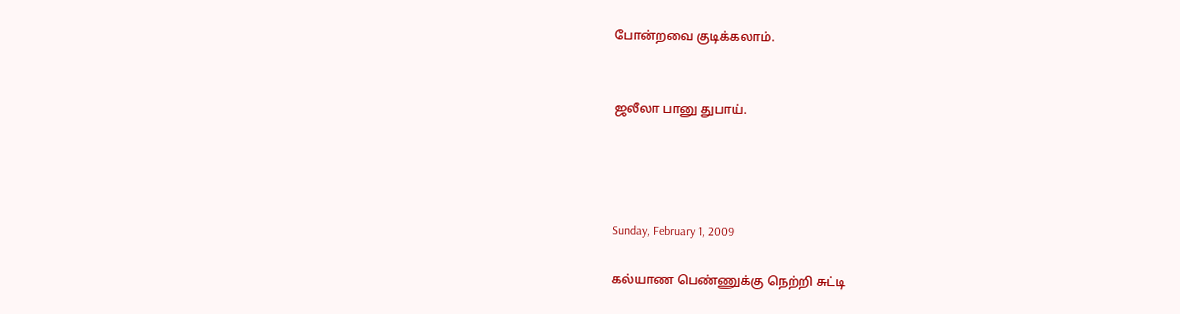போன்றவை குடிக்கலாம்.


ஜலீலா பானு துபாய்.




Sunday, February 1, 2009

கல்யாண பெண்ணுக்கு நெற்றி சுட்டி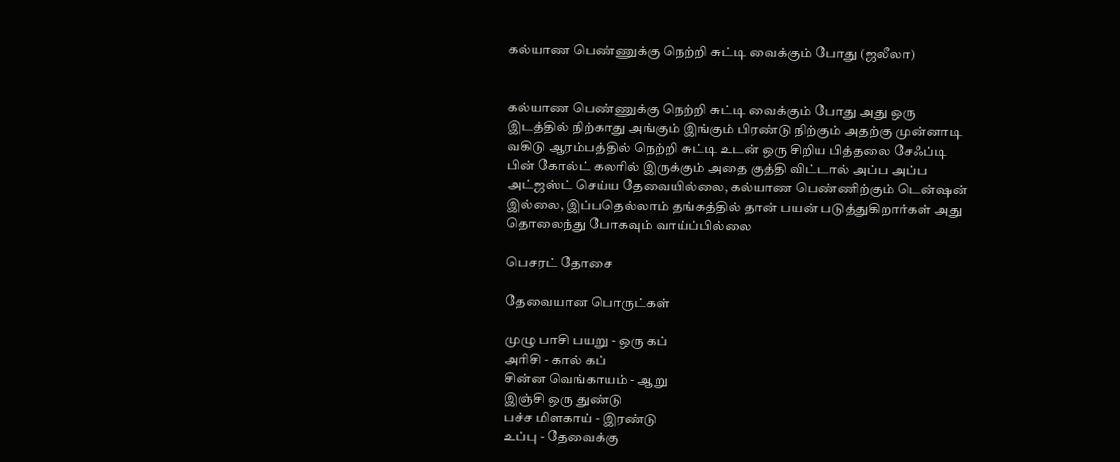கல்யாண பெண்ணுக்கு நெற்றி சுட்டி வைக்கும் போது (ஜலீலா)


கல்யாண பெண்ணுக்கு நெற்றி சுட்டி வைக்கும் போது அது ஒரு இடத்தில் நிற்காது அங்கும் இங்கும் பிரண்டு நிற்கும் அதற்கு முன்னாடி வகிடு ஆரம்பத்தில் நெற்றி சுட்டி உடன் ஒரு சிறிய பித்தலை சேஃப்டி பின் கோல்ட் கலரில் இருக்கும் அதை குத்தி விட்டால் அப்ப அப்ப அட்ஜஸ்ட் செய்ய தேவையில்லை, கல்யாண பெண்ணிற்கும் டென்ஷன் இல்லை, இப்பதெல்லாம் தங்கத்தில் தான் பயன் படுத்துகிறார்கள் அது தொலைந்து போகவும் வாய்ப்பில்லை

பெசரட் தோசை

தேவையான பொருட்கள்

முழு பாசி பயறு - ஒரு கப்
அரிசி - கால் கப்
சின்ன வெங்காயம் - ஆறு
இஞ்சி ஒரு துண்டு
பச்ச மிளகாய் - இரண்டு
உப்பு - தேவைக்கு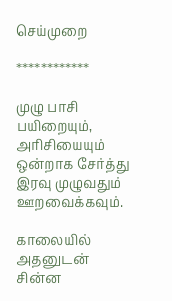செய்முறை

************

முழு பாசி பயிறையும், அரிசியையும் ஒன்றாக சேர்த்து இரவு முழுவதும் ஊறவைக்கவும்.

காலையில் அதனுடன் சின்ன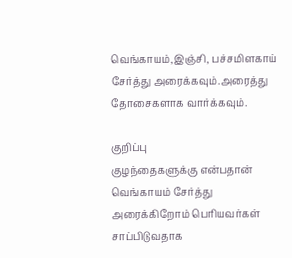வெங்காயம்,இஞ்சி, பச்சமிளகாய் சேர்த்து அரைக்கவும்.அரைத்து தோசைகளாக வார்க்கவும்.

குறிப்பு
குழந்தைகளுக்கு என்பதான் வெங்காயம் சேர்த்து அரைக்கிறோம் பெரியவர்கள் சாப்பிடுவதாக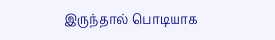இருந்தால் பொடியாக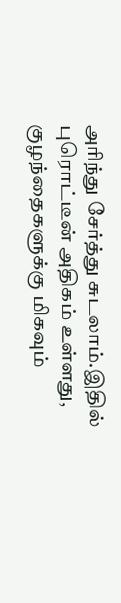அரிந்து சேர்த்து சுடலாம்.இதில் புரொட்டீன் அதிகம் உள்ளது, குழந்தைகளுக்கு மிகவும்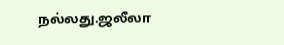நல்லது.ஜலீலா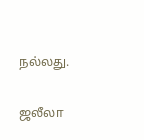நல்லது.

ஜலீலா